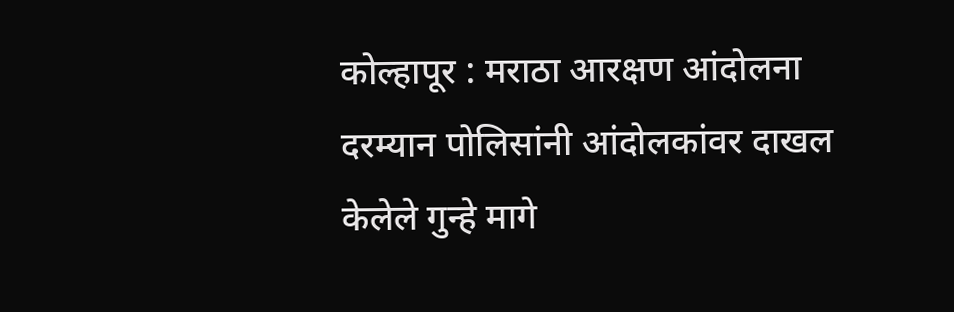कोल्हापूर : मराठा आरक्षण आंदोलना दरम्यान पोलिसांनी आंदोलकांवर दाखल केलेले गुन्हे मागे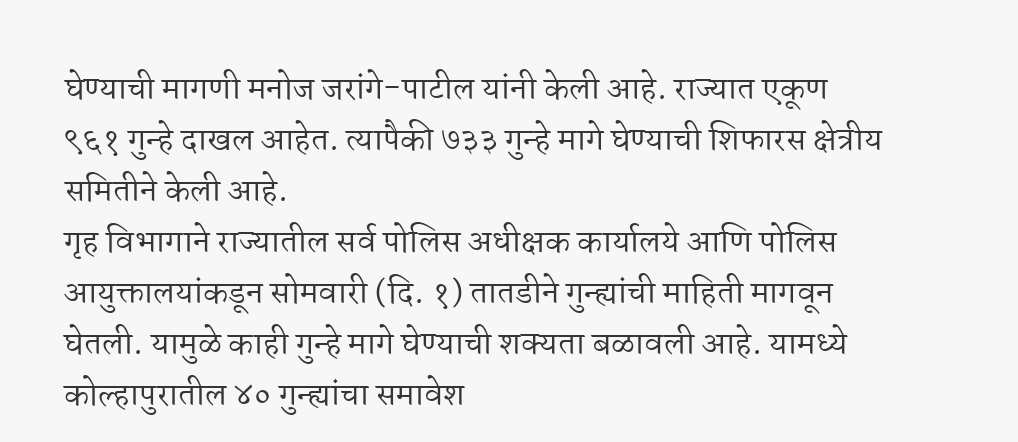घेण्याची मागणी मनोज जरांगे-पाटील यांनी केली आहे. राज्यात एकूण ९६१ गुन्हे दाखल आहेत. त्यापैकी ७३३ गुन्हे मागे घेण्याची शिफारस क्षेत्रीय समितीने केली आहे.
गृह विभागाने राज्यातील सर्व पोलिस अधीक्षक कार्यालये आणि पोलिस आयुक्तालयांकडून सोमवारी (दि. १) तातडीने गुन्ह्यांची माहिती मागवून घेतली. यामुळे काही गुन्हे मागे घेण्याची शक्यता बळावली आहे. यामध्ये कोल्हापुरातील ४० गुन्ह्यांचा समावेश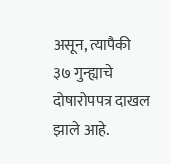असून, त्यापैकी ३७ गुन्ह्याचे दोषारोपपत्र दाखल झाले आहे.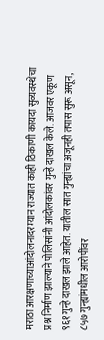मराठा आरक्षणाच्याआंदोलनादरम्यान राज्यात काही ठिकाणी कायदा सुव्यवस्थेचा प्रश्न निर्माण झाल्याने पोलिसांनी आंदोलकांवर गुन्हे दाखल केले. आजवर एकूण ९६१ गुन्हे दाखल झाले आहेत. यातील सात गुन्ह्यांचा अजूनही तपास सुरू असून, ८५७ गुन्ह्यांमधील आरोपींवर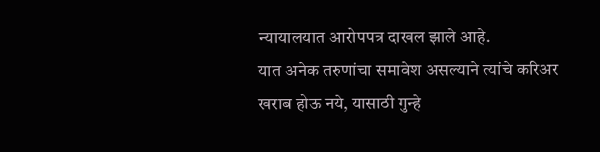न्यायालयात आरोपपत्र दाखल झाले आहे.
यात अनेक तरुणांचा समावेश असल्याने त्यांचे करिअर खराब होऊ नये, यासाठी गुन्हे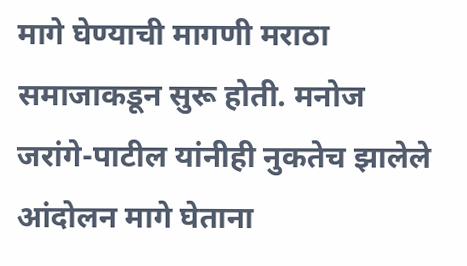मागे घेण्याची मागणी मराठा समाजाकडून सुरू होती. मनोज जरांगे-पाटील यांनीही नुकतेच झालेले आंदोलन मागे घेताना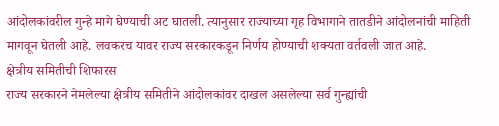आंदोलकांवरील गुन्हे मागे घेण्याची अट घातली. त्यानुसार राज्याच्या गृह विभागाने तातडीने आंदोलनांची माहिती मागवून घेतली आहे. लवकरच यावर राज्य सरकारकडून निर्णय होण्याची शक्यता वर्तवली जात आहे.
क्षेत्रीय समितीची शिफारस
राज्य सरकारने नेमलेल्या क्षेत्रीय समितीने आंदोलकांवर दाखल असलेल्या सर्व गुन्ह्यांची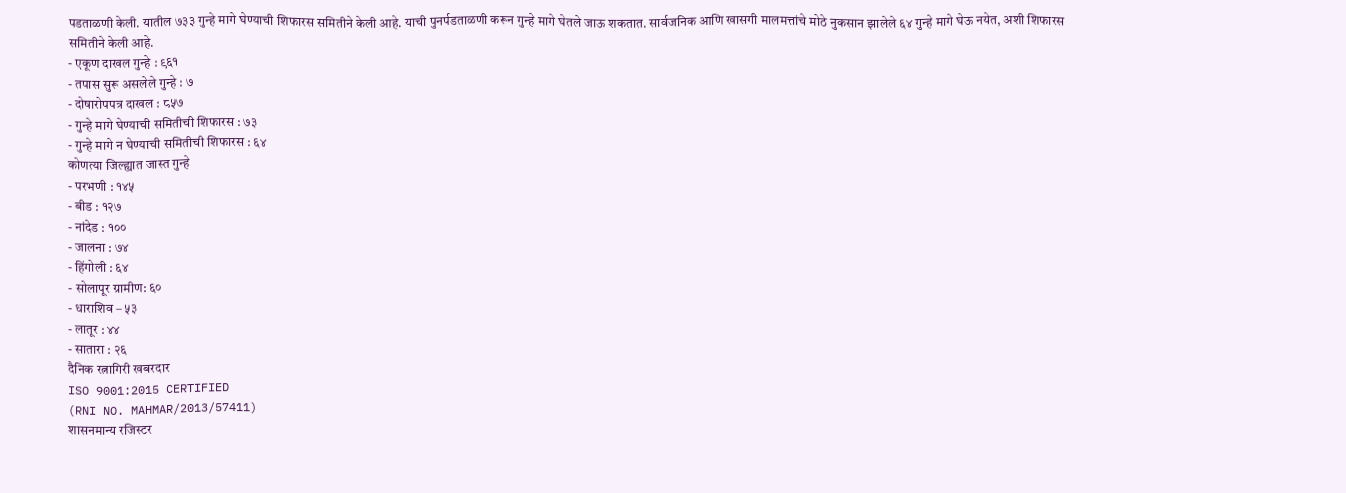पडताळणी केली. यातील ७३३ गुन्हे मागे घेण्याची शिफारस समितीने केली आहे. याची पुनर्पडताळणी करून गुन्हे मागे घेतले जाऊ शकतात. सार्वजनिक आणि खासगी मालमत्तांचे मोठे नुकसान झालेले ६४ गुन्हे मागे घेऊ नयेत, अशी शिफारस समितीने केली आहे.
- एकूण दाखल गुन्हे : ९६१
- तपास सुरू असलेले गुन्हे : ७
- दोषारोपपत्र दाखल : ८५७
- गुन्हे मागे घेण्याची समितीची शिफारस : ७३
- गुन्हे मागे न घेण्याची समितीची शिफारस : ६४
कोणत्या जिल्ह्यात जास्त गुन्हे
- परभणी : १४५
- बीड : १२७
- नांदेड : १००
- जालना : ७४
- हिंगोली : ६४
- सोलापूर ग्रामीण: ६०
- धाराशिव – ५३
- लातूर : ४४
- सातारा : २६
दैनिक रत्नागिरी खबरदार
ISO 9001:2015 CERTIFIED
(RNI NO. MAHMAR/2013/57411)
शासनमान्य रजिस्टर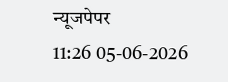न्यूजपेपर
11:26 05-06-2026